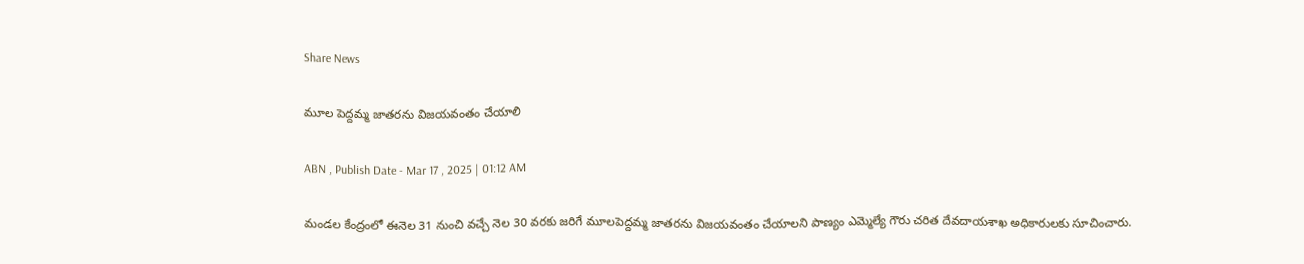Share News

మూల పెద్దమ్మ జాతరను విజయవంతం చేయాలి

ABN , Publish Date - Mar 17 , 2025 | 01:12 AM

మండల కేంద్రంలో ఈనెల 31 నుంచి వచ్చే నెల 30 వరకు జరిగే మూలపెద్దమ్మ జాతరను విజయవంతం చేయాలని పాణ్యం ఎమ్మెల్యే గౌరు చరిత దేవదాయశాఖ అధికారులకు సూచించారు.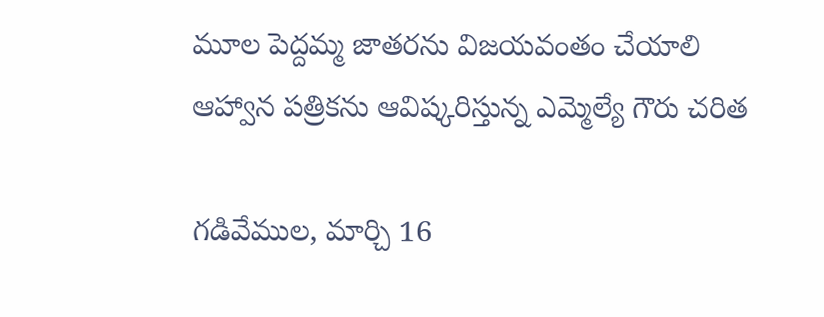మూల పెద్దమ్మ జాతరను విజయవంతం చేయాలి
ఆహ్వాన పత్రికను ఆవిష్కరిస్తున్న ఎమ్మెల్యే గౌరు చరిత

గడివేముల, మార్చి 16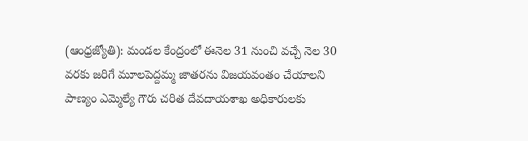(ఆంధ్రజ్యోతి): మండల కేంద్రంలో ఈనెల 31 నుంచి వచ్చే నెల 30 వరకు జరిగే మూలపెద్దమ్మ జాతరను విజయవంతం చేయాలని పాణ్యం ఎమ్మెల్యే గౌరు చరిత దేవదాయశాఖ అధికారులకు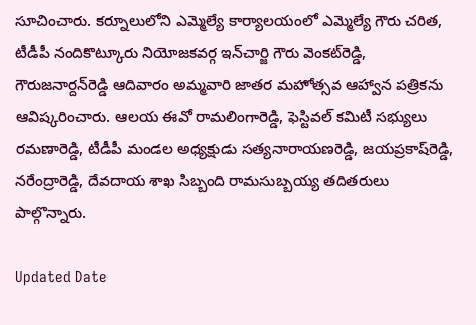సూచించారు. కర్నూలులోని ఎమ్మెల్యే కార్యాలయంలో ఎమ్మెల్యే గౌరు చరిత, టీడీపీ నందికొట్కూరు నియోజకవర్గ ఇన్‌చార్జి గౌరు వెంకట్‌రెడ్డి, గౌరుజనార్దన్‌రెడ్డి ఆదివారం అమ్మవారి జాతర మహోత్సవ ఆహ్వాన పత్రికను ఆవిష్కరించారు. ఆలయ ఈవో రామలింగారెడ్డి, ఫెస్టివల్‌ కమిటీ సభ్యులు రమణారెడ్డి, టీడీపీ మండల అధ్యక్షుడు సత్యనారాయణరెడ్డి, జయప్రకాష్‌రెడ్డి, నరేంద్రారెడ్డి, దేవదాయ శాఖ సిబ్బంది రామసుబ్బయ్య తదితరులు పాల్గొన్నారు.

Updated Date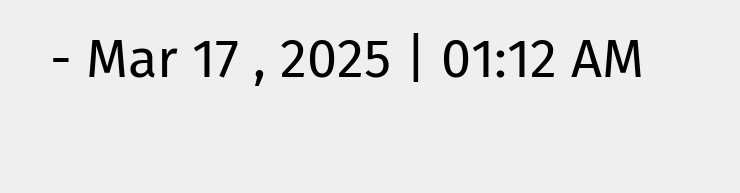- Mar 17 , 2025 | 01:12 AM